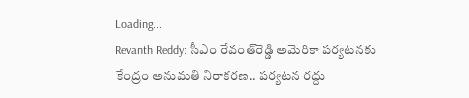Loading...
Revanth Reddy: సీఎం రేవంత్‌రెడ్డి అమెరికా పర్యటనకు కేంద్రం అనుమతి నిరాకరణ.. పర్యటన రద్దు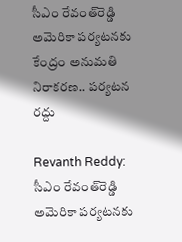సీఎం రేవంత్‌రెడ్డి అమెరికా పర్యటనకు కేంద్రం అనుమతి నిరాకరణ.. పర్యటన రద్దు

Revanth Reddy: సీఎం రేవంత్‌రెడ్డి అమెరికా పర్యటనకు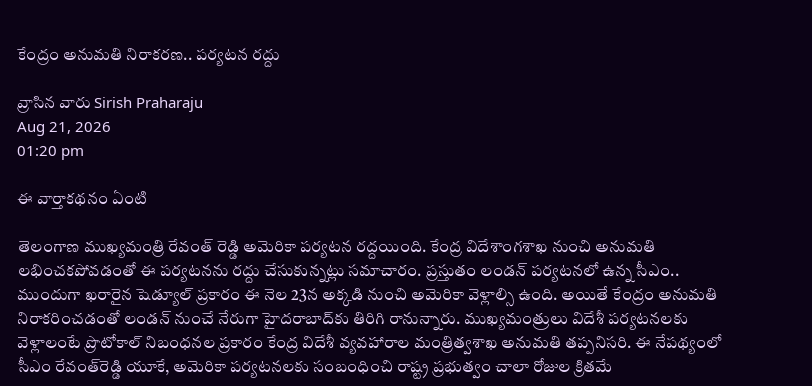కేంద్రం అనుమతి నిరాకరణ.. పర్యటన రద్దు

వ్రాసిన వారు Sirish Praharaju
Aug 21, 2026
01:20 pm

ఈ వార్తాకథనం ఏంటి

తెలంగాణ ముఖ్యమంత్రి రేవంత్‌ రెడ్డి అమెరికా పర్యటన రద్దయింది. కేంద్ర విదేశాంగశాఖ నుంచి అనుమతి లభించకపోవడంతో ఈ పర్యటనను రద్దు చేసుకున్నట్లు సమాచారం. ప్రస్తుతం లండన్‌ పర్యటనలో ఉన్న సీఎం.. ముందుగా ఖరారైన షెడ్యూల్‌ ప్రకారం ఈ నెల 23న అక్కడి నుంచి అమెరికా వెళ్లాల్సి ఉంది. అయితే కేంద్రం అనుమతి నిరాకరించడంతో లండన్‌ నుంచే నేరుగా హైదరాబాద్‌కు తిరిగి రానున్నారు. ముఖ్యమంత్రులు విదేశీ పర్యటనలకు వెళ్లాలంటే ప్రొటోకాల్‌ నిబంధనల ప్రకారం కేంద్ర విదేశీ వ్యవహారాల మంత్రిత్వశాఖ అనుమతి తప్పనిసరి. ఈ నేపథ్యంలో సీఎం రేవంత్‌రెడ్డి యూకే, అమెరికా పర్యటనలకు సంబంధించి రాష్ట్ర ప్రభుత్వం చాలా రోజుల క్రితమే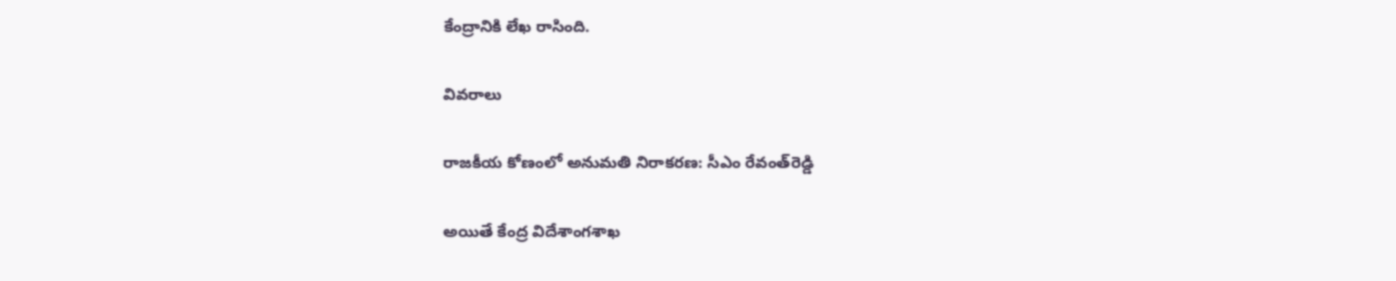కేంద్రానికి లేఖ రాసింది.

వివరాలు

రాజకీయ కోణంలో అనుమతి నిరాకరణ: సీఎం రేవంత్‌రెడ్డి

అయితే కేంద్ర విదేశాంగశాఖ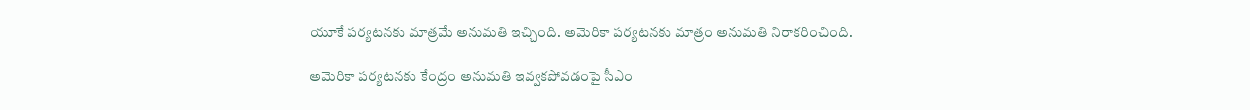యూకే పర్యటనకు మాత్రమే అనుమతి ఇచ్చింది. అమెరికా పర్యటనకు మాత్రం అనుమతి నిరాకరించింది.

అమెరికా పర్యటనకు కేంద్రం అనుమతి ఇవ్వకపోవడంపై సీఎం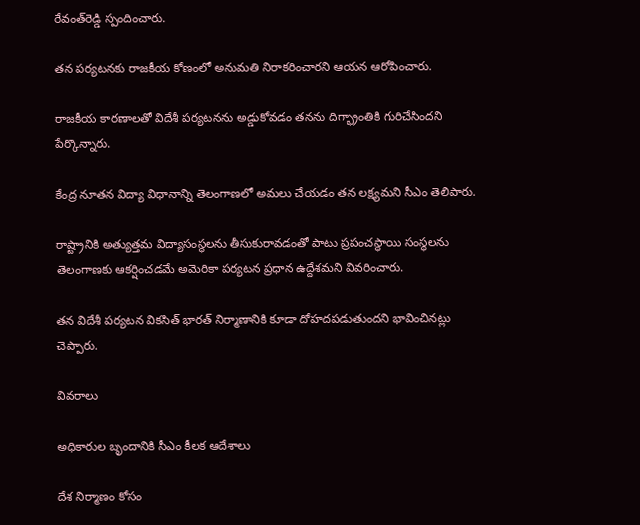రేవంత్‌రెడ్డి స్పందించారు.

తన పర్యటనకు రాజకీయ కోణంలో అనుమతి నిరాకరించారని ఆయన ఆరోపించారు.

రాజకీయ కారణాలతో విదేశీ పర్యటనను అడ్డుకోవడం తనను దిగ్భ్రాంతికి గురిచేసిందని పేర్కొన్నారు.

కేంద్ర నూతన విద్యా విధానాన్ని తెలంగాణలో అమలు చేయడం తన లక్ష్యమని సీఎం తెలిపారు.

రాష్ట్రానికి అత్యుత్తమ విద్యాసంస్థలను తీసుకురావడంతో పాటు ప్రపంచస్థాయి సంస్థలను తెలంగాణకు ఆకర్షించడమే అమెరికా పర్యటన ప్రధాన ఉద్దేశమని వివరించారు.

తన విదేశీ పర్యటన వికసిత్‌ భారత్‌ నిర్మాణానికి కూడా దోహదపడుతుందని భావించినట్లు చెప్పారు.

వివరాలు

అధికారుల బృందానికి సీఎం కీలక ఆదేశాలు

దేశ నిర్మాణం కోసం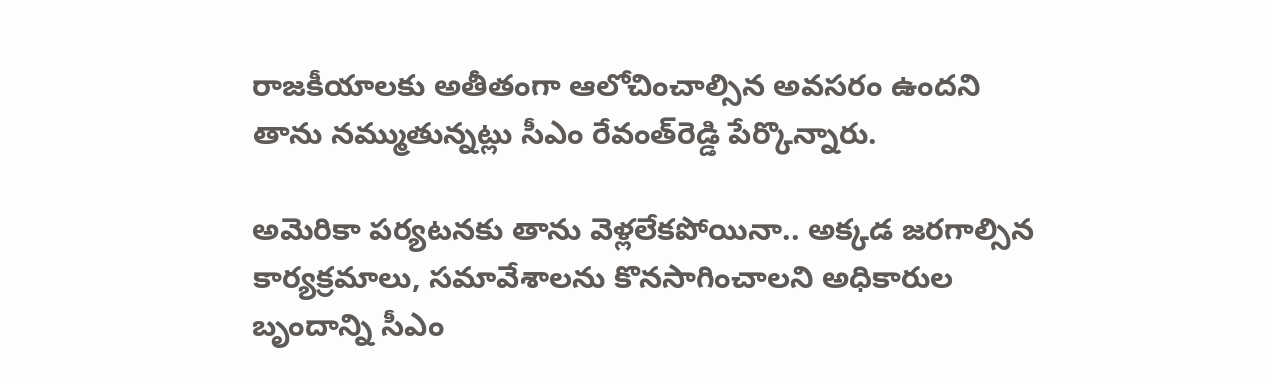రాజకీయాలకు అతీతంగా ఆలోచించాల్సిన అవసరం ఉందని తాను నమ్ముతున్నట్లు సీఎం రేవంత్‌రెడ్డి పేర్కొన్నారు.

అమెరికా పర్యటనకు తాను వెళ్లలేకపోయినా.. అక్కడ జరగాల్సిన కార్యక్రమాలు, సమావేశాలను కొనసాగించాలని అధికారుల బృందాన్ని సీఎం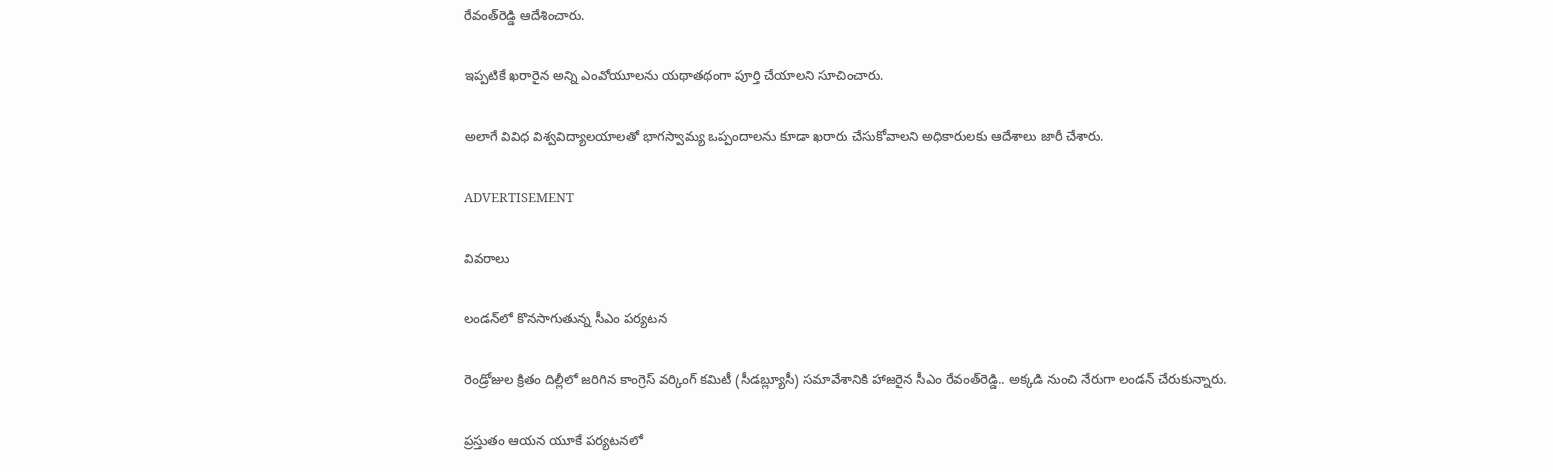రేవంత్‌రెడ్డి ఆదేశించారు.

ఇప్పటికే ఖరారైన అన్ని ఎంవోయూలను యథాతథంగా పూర్తి చేయాలని సూచించారు.

అలాగే వివిధ విశ్వవిద్యాలయాలతో భాగస్వామ్య ఒప్పందాలను కూడా ఖరారు చేసుకోవాలని అధికారులకు ఆదేశాలు జారీ చేశారు.

ADVERTISEMENT

వివరాలు

లండన్‌లో కొనసాగుతున్న సీఎం పర్యటన

రెండ్రోజుల క్రితం దిల్లీలో జరిగిన కాంగ్రెస్‌ వర్కింగ్‌ కమిటీ (సీడబ్ల్యూసీ) సమావేశానికి హాజరైన సీఎం రేవంత్‌రెడ్డి.. అక్కడి నుంచి నేరుగా లండన్‌ చేరుకున్నారు.

ప్రస్తుతం ఆయన యూకే పర్యటనలో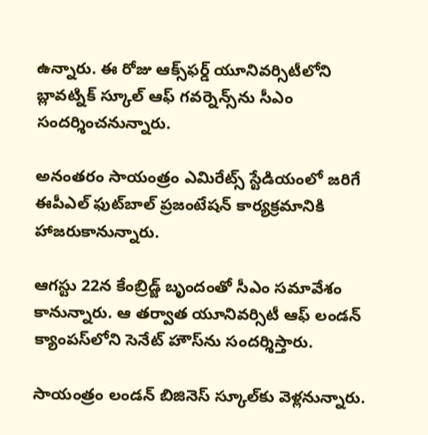ఉన్నారు. ఈ రోజు ఆక్స్‌ఫర్డ్‌ యూనివర్సిటీలోని బ్లావట్నిక్‌ స్కూల్‌ ఆఫ్‌ గవర్నెన్స్‌ను సీఎం సందర్శించనున్నారు.

అనంతరం సాయంత్రం ఎమిరేట్స్‌ స్టేడియంలో జరిగే ఈపీఎల్‌ ఫుట్‌బాల్‌ ప్రజంటేషన్‌ కార్యక్రమానికి హాజరుకానున్నారు.

ఆగస్టు 22న కేంబ్రిడ్జ్‌ బృందంతో సీఎం సమావేశం కానున్నారు. ఆ తర్వాత యూనివర్సిటీ ఆఫ్‌ లండన్‌ క్యాంపస్‌లోని సెనేట్‌ హౌస్‌ను సందర్శిస్తారు.

సాయంత్రం లండన్‌ బిజినెస్‌ స్కూల్‌కు వెళ్లనున్నారు.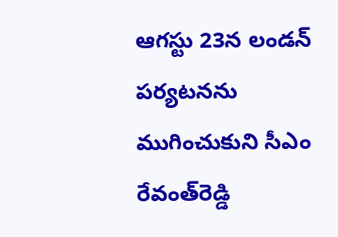ఆగస్టు 23న లండన్‌ పర్యటనను ముగించుకుని సీఎం రేవంత్‌రెడ్డి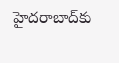హైదరాబాద్‌కు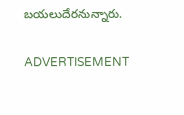బయలుదేరనున్నారు.

ADVERTISEMENT